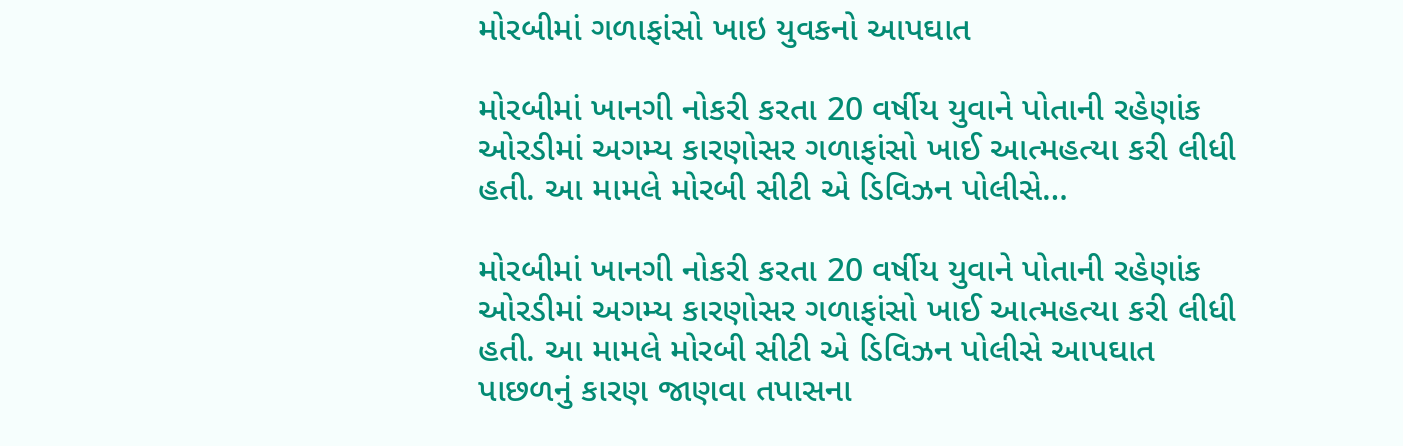મોરબીમાં ગળાફાંસો ખાઇ યુવકનો આપઘાત

મોરબીમાં ખાનગી નોકરી કરતા 20 વર્ષીય યુવાને પોતાની રહેણાંક ઓરડીમાં અગમ્ય કારણોસર ગળાફાંસો ખાઈ આત્મહત્યા કરી લીધી હતી. આ મામલે મોરબી સીટી એ ડિવિઝન પોલીસે…

મોરબીમાં ખાનગી નોકરી કરતા 20 વર્ષીય યુવાને પોતાની રહેણાંક ઓરડીમાં અગમ્ય કારણોસર ગળાફાંસો ખાઈ આત્મહત્યા કરી લીધી હતી. આ મામલે મોરબી સીટી એ ડિવિઝન પોલીસે આપઘાત પાછળનું કારણ જાણવા તપાસના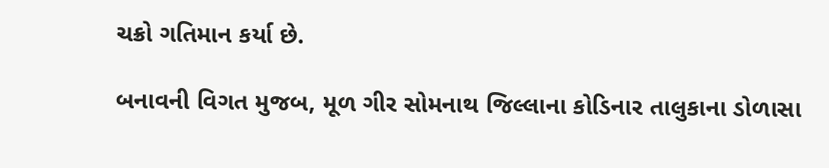ચક્રો ગતિમાન કર્યા છે.

બનાવની વિગત મુજબ, મૂળ ગીર સોમનાથ જિલ્લાના કોડિનાર તાલુકાના ડોળાસા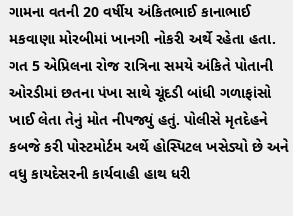ગામના વતની 20 વર્ષીય અંકિતભાઈ કાનાભાઈ મકવાણા મોરબીમાં ખાનગી નોકરી અર્થે રહેતા હતા. ગત 5 એપ્રિલના રોજ રાત્રિના સમયે અંકિતે પોતાની ઓરડીમાં છતના પંખા સાથે ચૂંદડી બાંધી ગળાફાંસો ખાઈ લેતા તેનું મોત નીપજ્યું હતું. પોલીસે મૃતદેહને કબજે કરી પોસ્ટમોર્ટમ અર્થે હોસ્પિટલ ખસેડ્યો છે અને વધુ કાયદેસરની કાર્યવાહી હાથ ધરી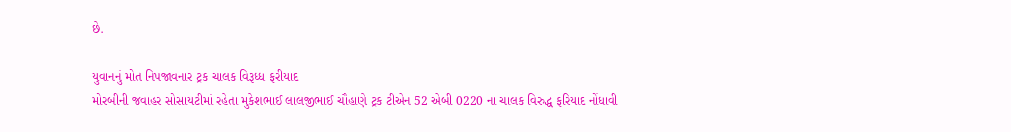છે.

યુવાનનું મોત નિપજાવનાર ટ્રક ચાલક વિરૂધ્ધ ફરીયાદ
મોરબીની જવાહર સોસાયટીમાં રહેતા મુકેશભાઈ લાલજીભાઈ ચૌહાણે ટ્રક ટીએન 52 એબી 0220 ના ચાલક વિરુદ્ધ ફરિયાદ નોંધાવી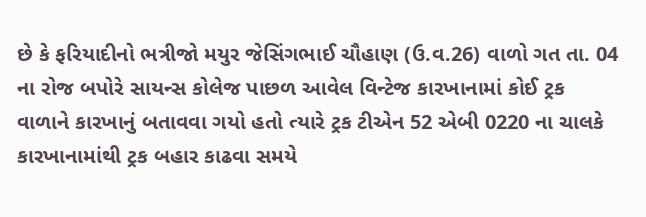છે કે ફરિયાદીનો ભત્રીજો મયુર જેસિંગભાઈ ચૌહાણ (ઉ.વ.26) વાળો ગત તા. 04 ના રોજ બપોરે સાયન્સ કોલેજ પાછળ આવેલ વિન્ટેજ કારખાનામાં કોઈ ટ્રક વાળાને કારખાનું બતાવવા ગયો હતો ત્યારે ટ્રક ટીએન 52 એબી 0220 ના ચાલકે કારખાનામાંથી ટ્રક બહાર કાઢવા સમયે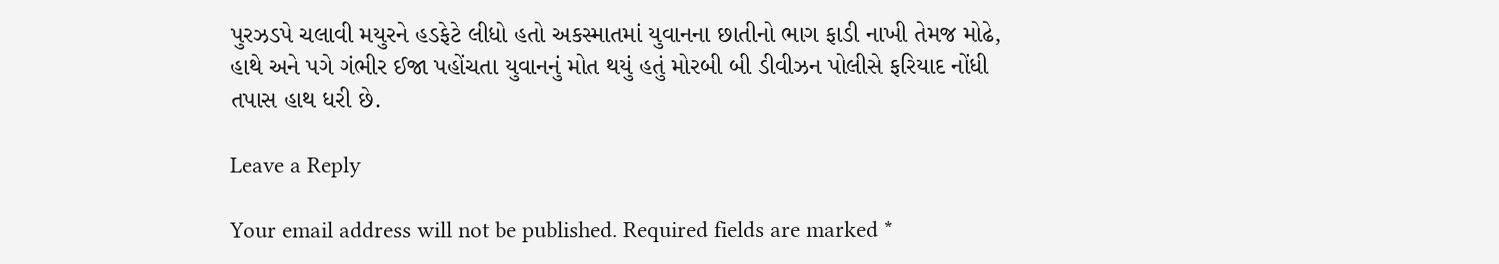પુરઝડપે ચલાવી મયુરને હડફેટે લીધો હતો અકસ્માતમાં યુવાનના છાતીનો ભાગ ફાડી નાખી તેમજ મોઢે, હાથે અને પગે ગંભીર ઈજા પહોંચતા યુવાનનું મોત થયું હતું મોરબી બી ડીવીઝન પોલીસે ફરિયાદ નોંધી તપાસ હાથ ધરી છે.

Leave a Reply

Your email address will not be published. Required fields are marked *